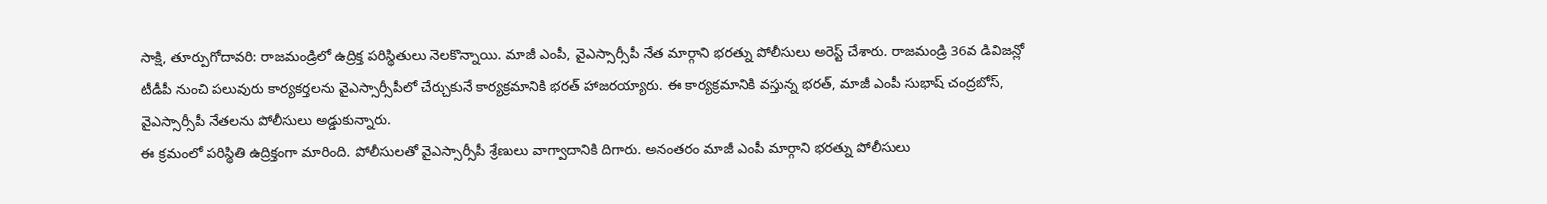సాక్షి, తూర్పుగోదావరి: రాజమండ్రిలో ఉద్రిక్త పరిస్థితులు నెలకొన్నాయి. మాజీ ఎంపీ, వైఎస్సార్సీపీ నేత మార్గాని భరత్ను పోలీసులు అరెస్ట్ చేశారు. రాజమండ్రి 36వ డివిజన్లో టీడీపీ నుంచి పలువురు కార్యకర్తలను వైఎస్సార్సీపీలో చేర్చుకునే కార్యక్రమానికి భరత్ హాజరయ్యారు. ఈ కార్యక్రమానికి వస్తున్న భరత్, మాజీ ఎంపీ సుభాష్ చంద్రబోస్, వైఎస్సార్సీపీ నేతలను పోలీసులు అడ్డుకున్నారు.
ఈ క్రమంలో పరిస్థితి ఉద్రిక్తంగా మారింది. పోలీసులతో వైఎస్సార్సీపీ శ్రేణులు వాగ్వాదానికి దిగారు. అనంతరం మాజీ ఎంపీ మార్గాని భరత్ను పోలీసులు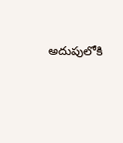అదుపులోకి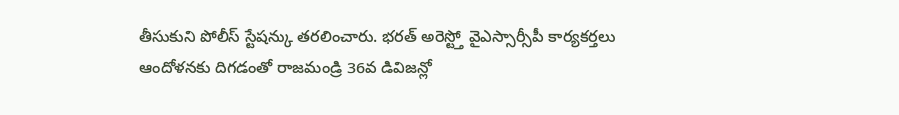తీసుకుని పోలీస్ స్టేషన్కు తరలించారు. భరత్ అరెస్ట్తో వైఎస్సార్సీపీ కార్యకర్తలు ఆందోళనకు దిగడంతో రాజమండ్రి 36వ డివిజన్లో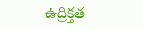ఉద్రిక్తత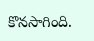కొనసాగింది.